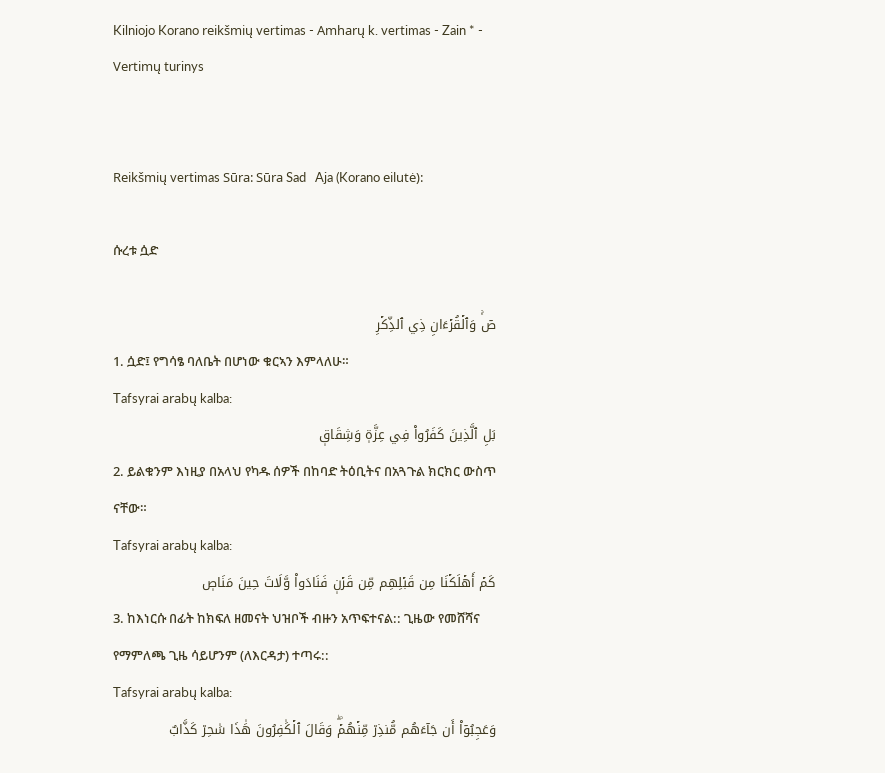Kilniojo Korano reikšmių vertimas - Amharų k. vertimas - Zain * - Vertimų turinys


Reikšmių vertimas Sūra: Sūra Sad   Aja (Korano eilutė):

ሱረቱ ሷድ

صٓۚ وَٱلۡقُرۡءَانِ ذِي ٱلذِّكۡرِ
1. ሷድ፤ የግሳፄ ባለቤት በሆነው ቁርኣን እምላለሁ።
Tafsyrai arabų kalba:
بَلِ ٱلَّذِينَ كَفَرُواْ فِي عِزَّةٖ وَشِقَاقٖ
2. ይልቁንም እነዚያ በአላህ የካዱ ሰዎች በከባድ ትዕቢትና በአጓጉል ክርክር ውስጥ ናቸው።
Tafsyrai arabų kalba:
كَمۡ أَهۡلَكۡنَا مِن قَبۡلِهِم مِّن قَرۡنٖ فَنَادَواْ وَّلَاتَ حِينَ مَنَاصٖ
3. ከእነርሱ በፊት ከክፍለ ዘመናት ህዝቦች ብዙን አጥፍተናል:: ጊዜው የመሸሻና የማምለጫ ጊዜ ሳይሆንም (ለእርዳታ) ተጣሩ::
Tafsyrai arabų kalba:
وَعَجِبُوٓاْ أَن جَآءَهُم مُّنذِرٞ مِّنۡهُمۡۖ وَقَالَ ٱلۡكَٰفِرُونَ هَٰذَا سَٰحِرٞ كَذَّابٌ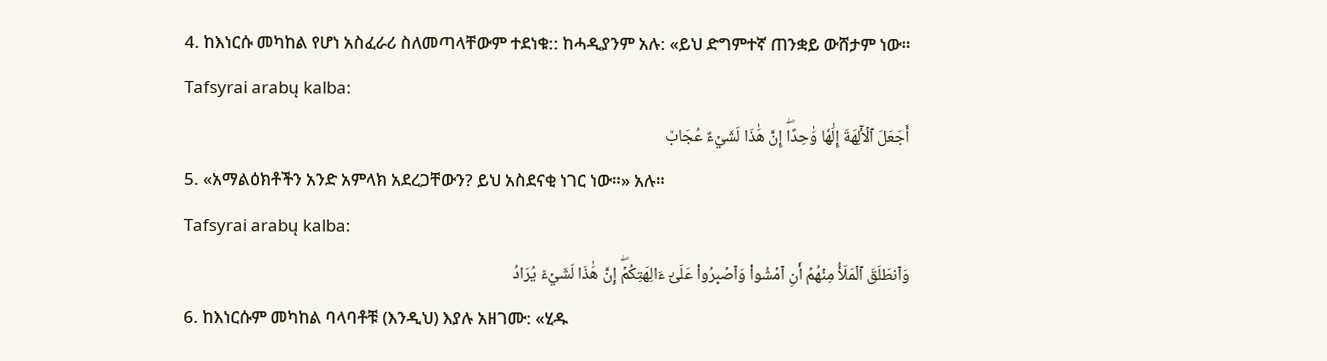4. ከእነርሱ መካከል የሆነ አስፈራሪ ስለመጣላቸውም ተደነቁ:: ከሓዲያንም አሉ: «ይህ ድግምተኛ ጠንቋይ ውሸታም ነው።
Tafsyrai arabų kalba:
أَجَعَلَ ٱلۡأٓلِهَةَ إِلَٰهٗا وَٰحِدًاۖ إِنَّ هَٰذَا لَشَيۡءٌ عُجَابٞ
5. «አማልዕክቶችን አንድ አምላክ አደረጋቸውን? ይህ አስደናቂ ነገር ነው።» አሉ።
Tafsyrai arabų kalba:
وَٱنطَلَقَ ٱلۡمَلَأُ مِنۡهُمۡ أَنِ ٱمۡشُواْ وَٱصۡبِرُواْ عَلَىٰٓ ءَالِهَتِكُمۡۖ إِنَّ هَٰذَا لَشَيۡءٞ يُرَادُ
6. ከእነርሱም መካከል ባላባቶቹ (እንዲህ) እያሉ አዘገሙ: «ሂዱ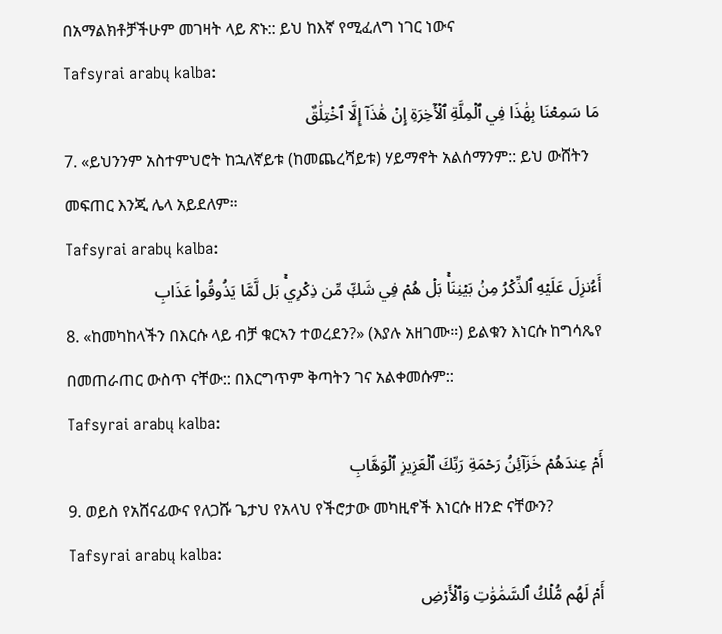በአማልክቶቻችሁም መገዛት ላይ ጽኑ:: ይህ ከእኛ የሚፈለግ ነገር ነውና
Tafsyrai arabų kalba:
مَا سَمِعۡنَا بِهَٰذَا فِي ٱلۡمِلَّةِ ٱلۡأٓخِرَةِ إِنۡ هَٰذَآ إِلَّا ٱخۡتِلَٰقٌ
7. «ይህንንም አስተምህሮት ከኋለኛይቱ (ከመጨረሻይቱ) ሃይማኖት አልሰማንም:: ይህ ውሸትን መፍጠር እንጂ ሌላ አይደለም።
Tafsyrai arabų kalba:
أَءُنزِلَ عَلَيۡهِ ٱلذِّكۡرُ مِنۢ بَيۡنِنَاۚ بَلۡ هُمۡ فِي شَكّٖ مِّن ذِكۡرِيۚ بَل لَّمَّا يَذُوقُواْ عَذَابِ
8. «ከመካከላችን በእርሱ ላይ ብቻ ቁርኣን ተወረደን?» (እያሉ አዘገሙ።) ይልቁን እነርሱ ከግሳጼየ በመጠራጠር ውስጥ ናቸው:: በእርግጥም ቅጣትን ገና አልቀመሱም::
Tafsyrai arabų kalba:
أَمۡ عِندَهُمۡ خَزَآئِنُ رَحۡمَةِ رَبِّكَ ٱلۡعَزِيزِ ٱلۡوَهَّابِ
9. ወይስ የአሸናፊውና የለጋሹ ጌታህ የአላህ የችሮታው መካዚኖች እነርሱ ዘንድ ናቸውን?
Tafsyrai arabų kalba:
أَمۡ لَهُم مُّلۡكُ ٱلسَّمَٰوَٰتِ وَٱلۡأَرۡضِ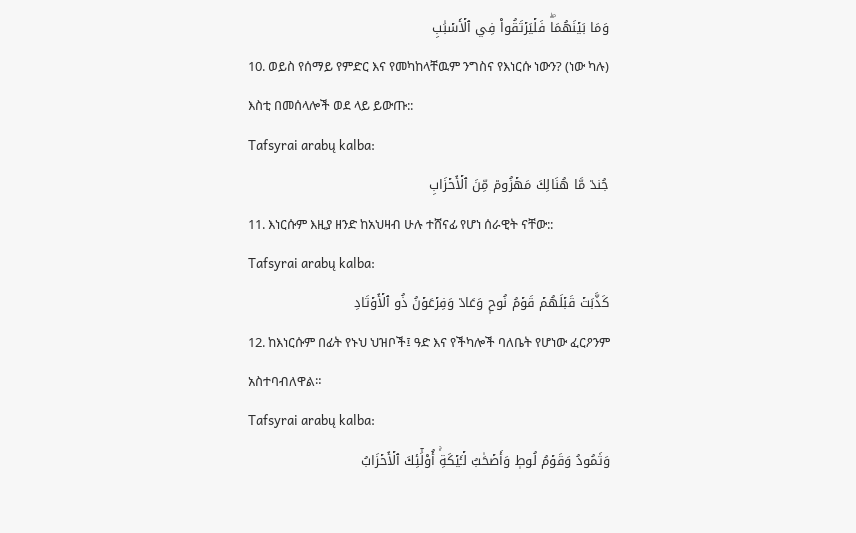وَمَا بَيۡنَهُمَاۖ فَلۡيَرۡتَقُواْ فِي ٱلۡأَسۡبَٰبِ
10. ወይስ የሰማይ የምድር እና የመካከላቸዉም ንግስና የእነርሱ ነውን? (ነው ካሉ) እስቲ በመሰላሎች ወደ ላይ ይውጡ::
Tafsyrai arabų kalba:
جُندٞ مَّا هُنَالِكَ مَهۡزُومٞ مِّنَ ٱلۡأَحۡزَابِ
11. እነርሱም እዚያ ዘንድ ከአህዛብ ሁሉ ተሸናፊ የሆነ ሰራዊት ናቸው::
Tafsyrai arabų kalba:
كَذَّبَتۡ قَبۡلَهُمۡ قَوۡمُ نُوحٖ وَعَادٞ وَفِرۡعَوۡنُ ذُو ٱلۡأَوۡتَادِ
12. ከእነርሱም በፊት የኑህ ህዝቦች፤ ዓድ እና የችካሎች ባለቤት የሆነው ፈርዖንም አስተባብለዋል።
Tafsyrai arabų kalba:
وَثَمُودُ وَقَوۡمُ لُوطٖ وَأَصۡحَٰبُ لۡـَٔيۡكَةِۚ أُوْلَٰٓئِكَ ٱلۡأَحۡزَابُ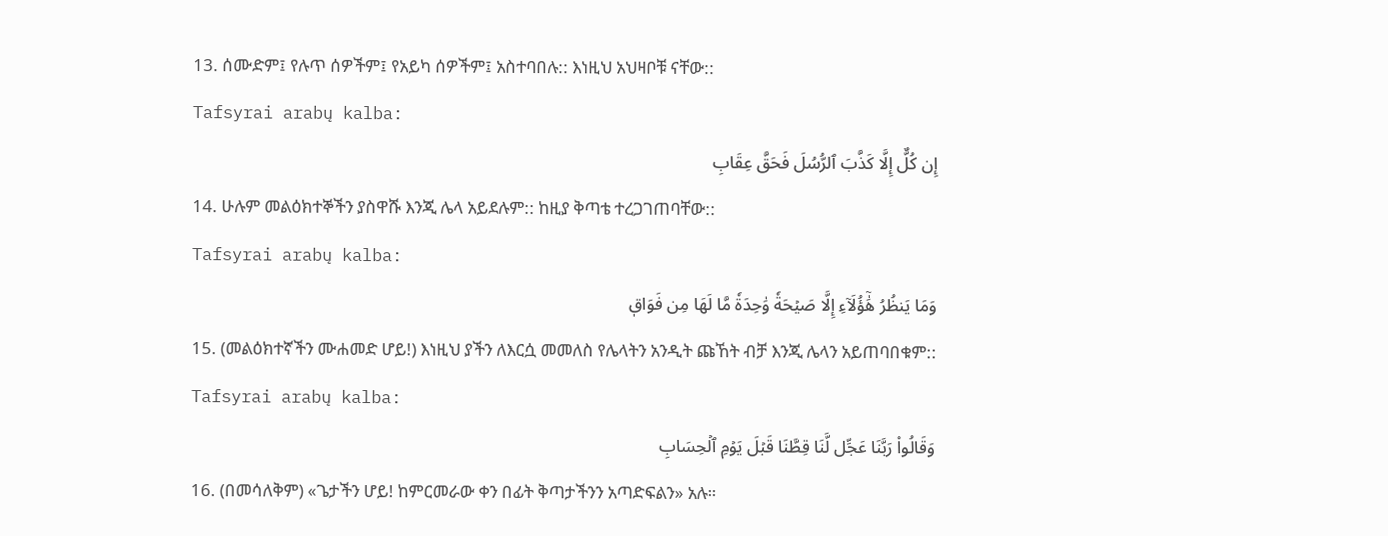13. ሰሙድም፤ የሉጥ ሰዎችም፤ የአይካ ሰዎችም፤ አስተባበሉ:: እነዚህ አህዛቦቹ ናቸው::
Tafsyrai arabų kalba:
إِن كُلٌّ إِلَّا كَذَّبَ ٱلرُّسُلَ فَحَقَّ عِقَابِ
14. ሁሉም መልዕክተኞችን ያስዋሹ እንጂ ሌላ አይደሉም:: ከዚያ ቅጣቴ ተረጋገጠባቸው::
Tafsyrai arabų kalba:
وَمَا يَنظُرُ هَٰٓؤُلَآءِ إِلَّا صَيۡحَةٗ وَٰحِدَةٗ مَّا لَهَا مِن فَوَاقٖ
15. (መልዕክተኛችን ሙሐመድ ሆይ!) እነዚህ ያችን ለእርሷ መመለስ የሌላትን አንዲት ጩኸት ብቻ እንጂ ሌላን አይጠባበቁም::
Tafsyrai arabų kalba:
وَقَالُواْ رَبَّنَا عَجِّل لَّنَا قِطَّنَا قَبۡلَ يَوۡمِ ٱلۡحِسَابِ
16. (በመሳለቅም) «ጌታችን ሆይ! ከምርመራው ቀን በፊት ቅጣታችንን አጣድፍልን» አሉ።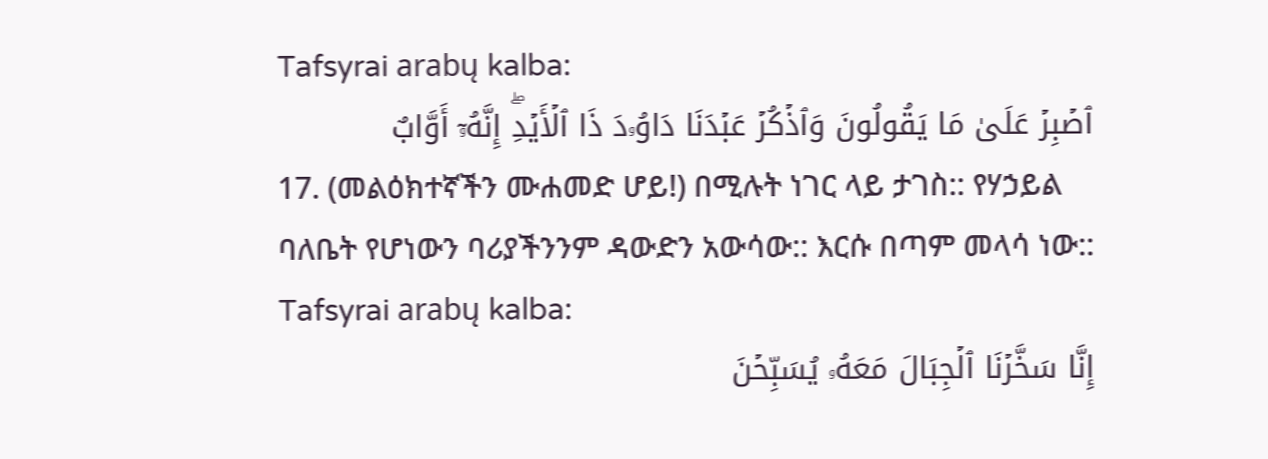Tafsyrai arabų kalba:
ٱصۡبِرۡ عَلَىٰ مَا يَقُولُونَ وَٱذۡكُرۡ عَبۡدَنَا دَاوُۥدَ ذَا ٱلۡأَيۡدِۖ إِنَّهُۥٓ أَوَّابٌ
17. (መልዕክተኛችን ሙሐመድ ሆይ!) በሚሉት ነገር ላይ ታገስ:: የሃኃይል ባለቤት የሆነውን ባሪያችንንም ዳውድን አውሳው:: እርሱ በጣም መላሳ ነው::
Tafsyrai arabų kalba:
إِنَّا سَخَّرۡنَا ٱلۡجِبَالَ مَعَهُۥ يُسَبِّحۡنَ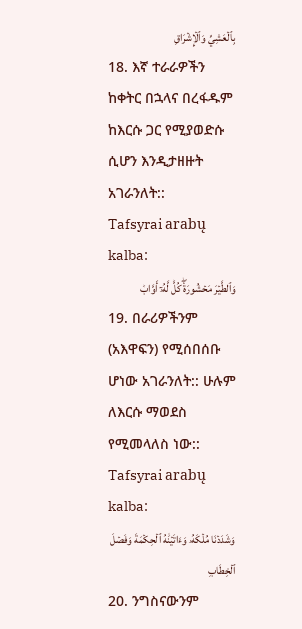بِٱلۡعَشِيِّ وَٱلۡإِشۡرَاقِ
18. እኛ ተራራዎችን ከቀትር በኋላና በረፋዱም ከእርሱ ጋር የሚያወድሱ ሲሆን እንዲታዘዙት አገራንለት::
Tafsyrai arabų kalba:
وَٱلطَّيۡرَ مَحۡشُورَةٗۖ كُلّٞ لَّهُۥٓ أَوَّابٞ
19. በራሪዎችንም (አእዋፍን) የሚሰበሰቡ ሆነው አገራንለት:: ሁሉም ለእርሱ ማወደስ የሚመላለስ ነው::
Tafsyrai arabų kalba:
وَشَدَدۡنَا مُلۡكَهُۥ وَءَاتَيۡنَٰهُ ٱلۡحِكۡمَةَ وَفَصۡلَ ٱلۡخِطَابِ
20. ንግስናውንም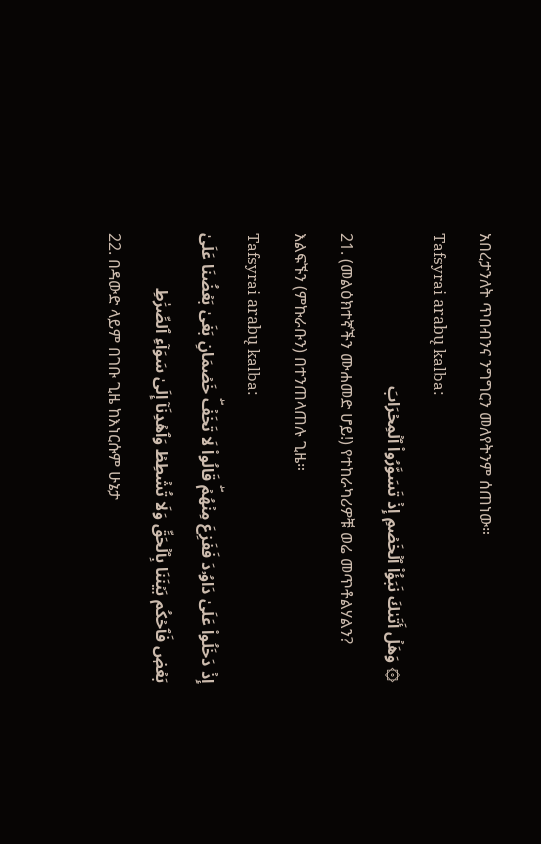አበረታንለት ጥበብንና ንግግርን መለየትንም ሰጠነው።
Tafsyrai arabų kalba:
۞ وَهَلۡ أَتَىٰكَ نَبَؤُاْ ٱلۡخَصۡمِ إِذۡ تَسَوَّرُواْ ٱلۡمِحۡرَابَ
21. (መልዕክተኛችን ሙሐመድ ሆይ!) የተከራካሪዎቹ ወሬ መጥቶልሃልን? እልፍኙን (ምኩራቡን) በተንጠላጠሉ ጊዜ።
Tafsyrai arabų kalba:
إِذۡ دَخَلُواْ عَلَىٰ دَاوُۥدَ فَفَزِعَ مِنۡهُمۡۖ قَالُواْ لَا تَخَفۡۖ خَصۡمَانِ بَغَىٰ بَعۡضُنَا عَلَىٰ بَعۡضٖ فَٱحۡكُم بَيۡنَنَا بِٱلۡحَقِّ وَلَا تُشۡطِطۡ وَٱهۡدِنَآ إِلَىٰ سَوَآءِ ٱلصِّرَٰطِ
22. በዳውድ ላይም በገቡ ጊዜ ከእነርሱም ሁኔታ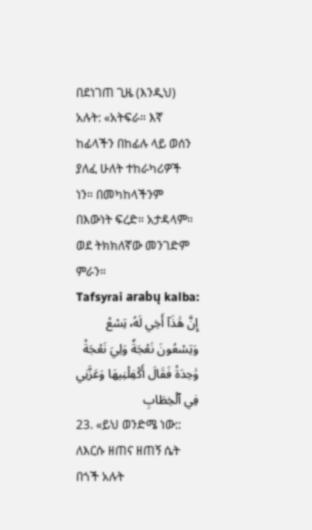በደነገጠ ጊዜ (እንዲህ) አሉት: «አትፍራ። እኛ ከፊላችን በከፊሉ ላይ ወሰን ያለፈ ሁለት ተከራካሪዎች ነን። በመካከላችንም በእውነት ፍረድ። አታዳላም። ወደ ትክክለኛው መንገድም ምራን።
Tafsyrai arabų kalba:
إِنَّ هَٰذَآ أَخِي لَهُۥ تِسۡعٞ وَتِسۡعُونَ نَعۡجَةٗ وَلِيَ نَعۡجَةٞ وَٰحِدَةٞ فَقَالَ أَكۡفِلۡنِيهَا وَعَزَّنِي فِي ٱلۡخِطَابِ
23. «ይህ ወንድሜ ነው:: ለእርሱ ዘጠና ዘጠኝ ሴት በጎች አሉት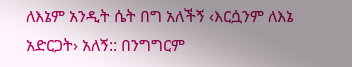ለእኔም አንዲት ሴት በግ አለችኝ ‹እርሷንም ለእኔ አድርጋት› አለኝ:: በንግግርም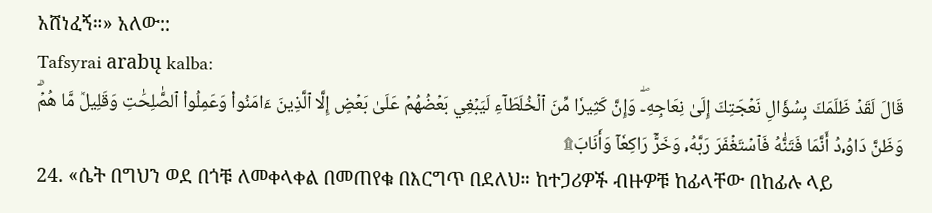አሸነፈኝ።» አለው::
Tafsyrai arabų kalba:
قَالَ لَقَدۡ ظَلَمَكَ بِسُؤَالِ نَعۡجَتِكَ إِلَىٰ نِعَاجِهِۦۖ وَإِنَّ كَثِيرٗا مِّنَ ٱلۡخُلَطَآءِ لَيَبۡغِي بَعۡضُهُمۡ عَلَىٰ بَعۡضٍ إِلَّا ٱلَّذِينَ ءَامَنُواْ وَعَمِلُواْ ٱلصَّٰلِحَٰتِ وَقَلِيلٞ مَّا هُمۡۗ وَظَنَّ دَاوُۥدُ أَنَّمَا فَتَنَّٰهُ فَٱسۡتَغۡفَرَ رَبَّهُۥ وَخَرَّۤ رَاكِعٗاۤ وَأَنَابَ۩
24. «ሴት በግህን ወደ በጎቹ ለመቀላቀል በመጠየቁ በእርግጥ በደለህ። ከተጋሪዎች ብዙዎቹ ከፊላቸው በከፊሉ ላይ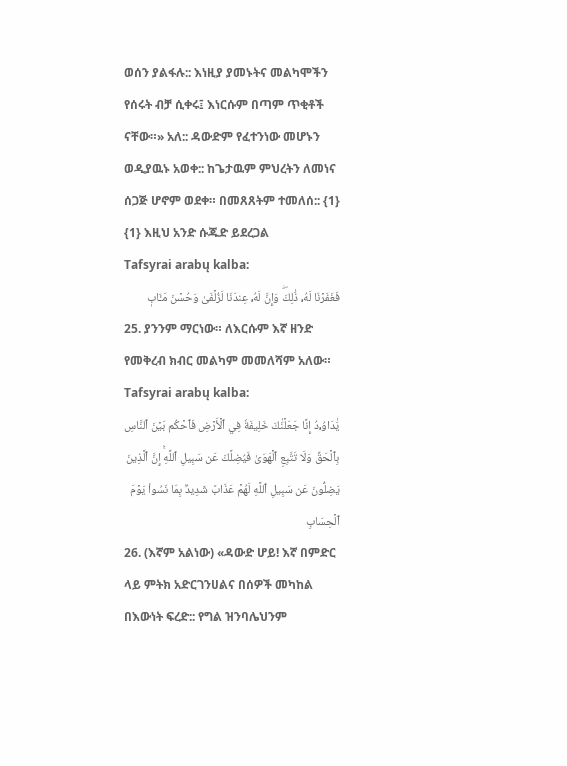ወሰን ያልፋሉ:: እነዚያ ያመኑትና መልካሞችን የሰሩት ብቻ ሲቀሩ፤ እነርሱም በጣም ጥቂቶች ናቸው።» አለ:: ዳውድም የፈተንነው መሆኑን ወዲያዉኑ አወቀ:: ከጌታዉም ምህረትን ለመነና ሰጋጅ ሆኖም ወደቀ። በመጸጸትም ተመለሰ:: {1}
{1} እዚህ አንድ ሱጁድ ይደረጋል
Tafsyrai arabų kalba:
فَغَفَرۡنَا لَهُۥ ذَٰلِكَۖ وَإِنَّ لَهُۥ عِندَنَا لَزُلۡفَىٰ وَحُسۡنَ مَـَٔابٖ
25. ያንንም ማርነው። ለእርሱም እኛ ዘንድ የመቅረብ ክብር መልካም መመለሻም አለው።
Tafsyrai arabų kalba:
يَٰدَاوُۥدُ إِنَّا جَعَلۡنَٰكَ خَلِيفَةٗ فِي ٱلۡأَرۡضِ فَٱحۡكُم بَيۡنَ ٱلنَّاسِ بِٱلۡحَقِّ وَلَا تَتَّبِعِ ٱلۡهَوَىٰ فَيُضِلَّكَ عَن سَبِيلِ ٱللَّهِۚ إِنَّ ٱلَّذِينَ يَضِلُّونَ عَن سَبِيلِ ٱللَّهِ لَهُمۡ عَذَابٞ شَدِيدُۢ بِمَا نَسُواْ يَوۡمَ ٱلۡحِسَابِ
26. (እኛም አልነው) «ዳውድ ሆይ! እኛ በምድር ላይ ምትክ አድርገንሀልና በሰዎች መካከል በእውነት ፍረድ:: የግል ዝንባሌህንም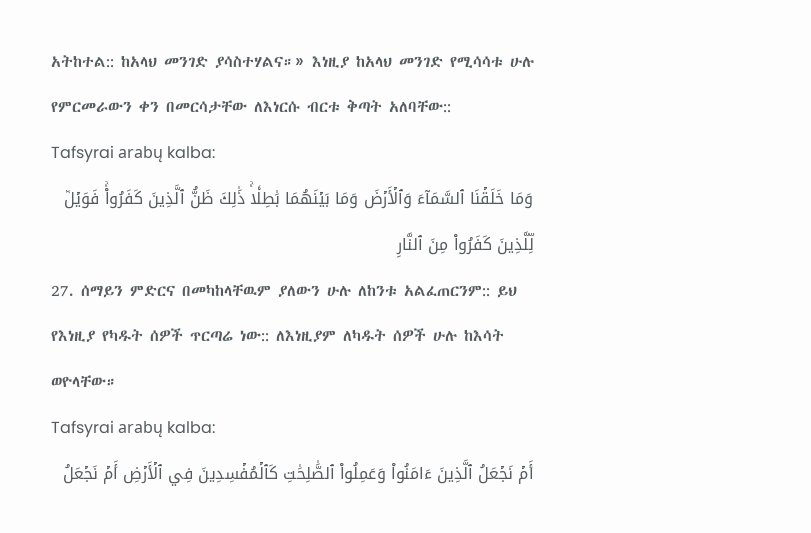አትከተል:: ከአላህ መንገድ ያሳስተሃልና።» እነዚያ ከአላህ መንገድ የሚሳሳቱ ሁሉ የምርመራውን ቀን በመርሳታቸው ለእነርሱ ብርቱ ቅጣት አለባቸው::
Tafsyrai arabų kalba:
وَمَا خَلَقۡنَا ٱلسَّمَآءَ وَٱلۡأَرۡضَ وَمَا بَيۡنَهُمَا بَٰطِلٗاۚ ذَٰلِكَ ظَنُّ ٱلَّذِينَ كَفَرُواْۚ فَوَيۡلٞ لِّلَّذِينَ كَفَرُواْ مِنَ ٱلنَّارِ
27. ሰማይን ምድርና በመካከላቸዉም ያለውን ሁሉ ለከንቱ አልፈጠርንም:: ይህ የእነዚያ የካዱት ሰዎች ጥርጣሬ ነው:: ለእነዚያም ለካዱት ሰዎች ሁሉ ከእሳት ወዮላቸው።
Tafsyrai arabų kalba:
أَمۡ نَجۡعَلُ ٱلَّذِينَ ءَامَنُواْ وَعَمِلُواْ ٱلصَّٰلِحَٰتِ كَٱلۡمُفۡسِدِينَ فِي ٱلۡأَرۡضِ أَمۡ نَجۡعَلُ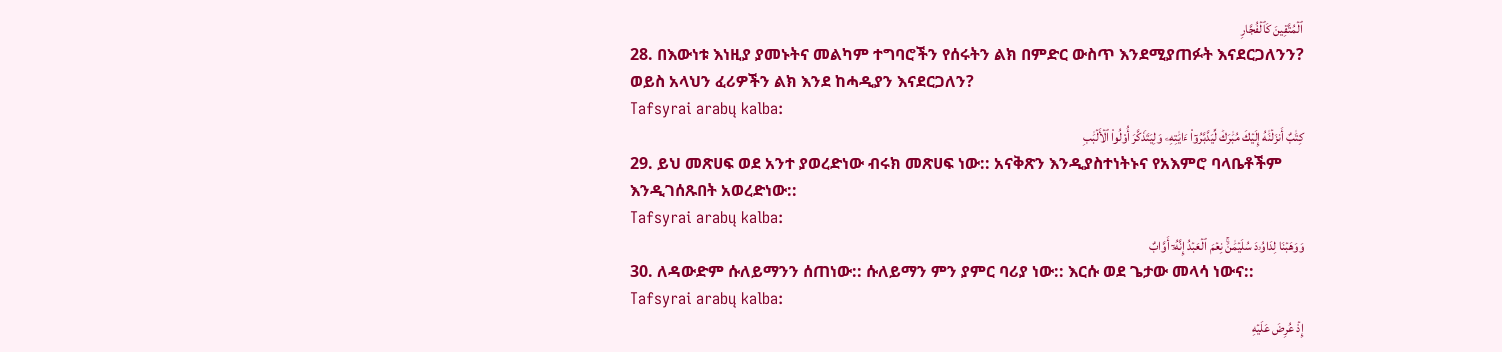ٱلۡمُتَّقِينَ كَٱلۡفُجَّارِ
28. በእውነቱ እነዚያ ያመኑትና መልካም ተግባሮችን የሰሩትን ልክ በምድር ውስጥ እንደሚያጠፉት እናደርጋለንን? ወይስ አላህን ፈሪዎችን ልክ እንደ ከሓዲያን እናደርጋለን?
Tafsyrai arabų kalba:
كِتَٰبٌ أَنزَلۡنَٰهُ إِلَيۡكَ مُبَٰرَكٞ لِّيَدَّبَّرُوٓاْ ءَايَٰتِهِۦ وَلِيَتَذَكَّرَ أُوْلُواْ ٱلۡأَلۡبَٰبِ
29. ይህ መጽሀፍ ወደ አንተ ያወረድነው ብሩክ መጽሀፍ ነው:: አናቅጽን እንዲያስተነትኑና የአእምሮ ባላቤቶችም እንዲገሰጹበት አወረድነው::
Tafsyrai arabų kalba:
وَوَهَبۡنَا لِدَاوُۥدَ سُلَيۡمَٰنَۚ نِعۡمَ ٱلۡعَبۡدُ إِنَّهُۥٓ أَوَّابٌ
30. ለዳውድም ሱለይማንን ሰጠነው:: ሱለይማን ምን ያምር ባሪያ ነው:: እርሱ ወደ ጌታው መላሳ ነውና::
Tafsyrai arabų kalba:
إِذۡ عُرِضَ عَلَيۡهِ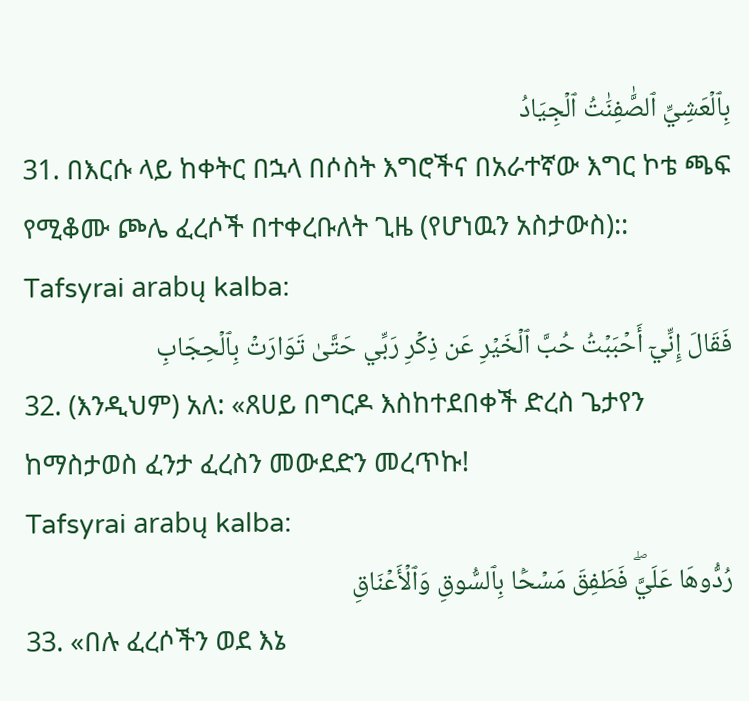بِٱلۡعَشِيِّ ٱلصَّٰفِنَٰتُ ٱلۡجِيَادُ
31. በእርሱ ላይ ከቀትር በኋላ በሶስት እግሮችና በአራተኛው እግር ኮቴ ጫፍ የሚቆሙ ጮሌ ፈረሶች በተቀረቡለት ጊዜ (የሆነዉን አስታውስ)::
Tafsyrai arabų kalba:
فَقَالَ إِنِّيٓ أَحۡبَبۡتُ حُبَّ ٱلۡخَيۡرِ عَن ذِكۡرِ رَبِّي حَتَّىٰ تَوَارَتۡ بِٱلۡحِجَابِ
32. (እንዲህም) አለ: «ጸሀይ በግርዶ እስከተደበቀች ድረስ ጌታየን ከማስታወስ ፈንታ ፈረስን መውደድን መረጥኩ!
Tafsyrai arabų kalba:
رُدُّوهَا عَلَيَّۖ فَطَفِقَ مَسۡحَۢا بِٱلسُّوقِ وَٱلۡأَعۡنَاقِ
33. «በሉ ፈረሶችን ወደ እኔ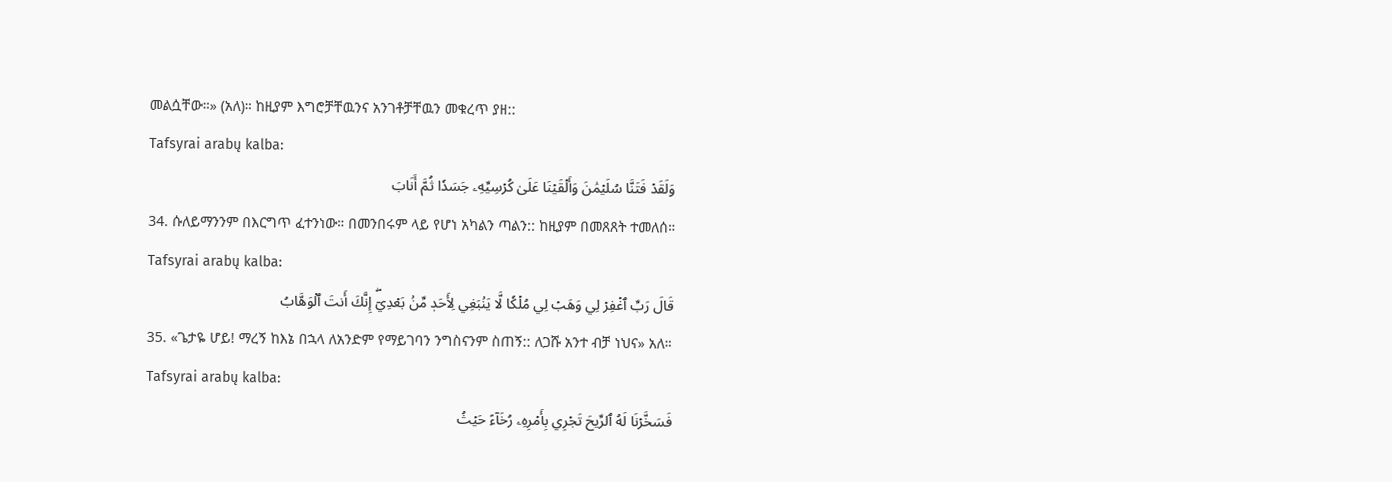መልሷቸው።» (አለ)። ከዚያም እግሮቻቸዉንና አንገቶቻቸዉን መቁረጥ ያዘ::
Tafsyrai arabų kalba:
وَلَقَدۡ فَتَنَّا سُلَيۡمَٰنَ وَأَلۡقَيۡنَا عَلَىٰ كُرۡسِيِّهِۦ جَسَدٗا ثُمَّ أَنَابَ
34. ሱለይማንንም በእርግጥ ፈተንነው። በመንበሩም ላይ የሆነ አካልን ጣልን:: ከዚያም በመጸጸት ተመለሰ።
Tafsyrai arabų kalba:
قَالَ رَبِّ ٱغۡفِرۡ لِي وَهَبۡ لِي مُلۡكٗا لَّا يَنۢبَغِي لِأَحَدٖ مِّنۢ بَعۡدِيٓۖ إِنَّكَ أَنتَ ٱلۡوَهَّابُ
35. «ጌታዬ ሆይ! ማረኝ ከእኔ በኋላ ለአንድም የማይገባን ንግስናንም ስጠኝ:: ለጋሹ አንተ ብቻ ነህና» አለ።
Tafsyrai arabų kalba:
فَسَخَّرۡنَا لَهُ ٱلرِّيحَ تَجۡرِي بِأَمۡرِهِۦ رُخَآءً حَيۡثُ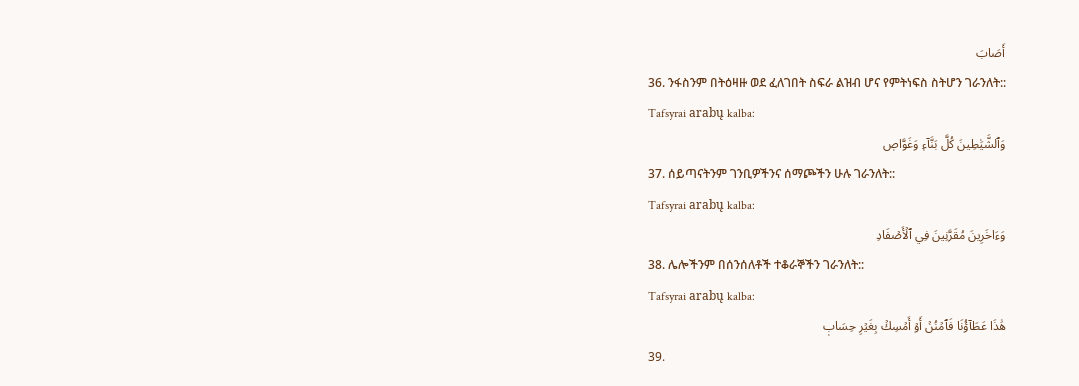أَصَابَ
36. ንፋስንም በትዕዛዙ ወደ ፈለገበት ስፍራ ልዝብ ሆና የምትነፍስ ስትሆን ገራንለት::
Tafsyrai arabų kalba:
وَٱلشَّيَٰطِينَ كُلَّ بَنَّآءٖ وَغَوَّاصٖ
37. ሰይጣናትንም ገንቢዎችንና ሰማጮችን ሁሉ ገራንለት::
Tafsyrai arabų kalba:
وَءَاخَرِينَ مُقَرَّنِينَ فِي ٱلۡأَصۡفَادِ
38. ሌሎችንም በሰንሰለቶች ተቆራኞችን ገራንለት::
Tafsyrai arabų kalba:
هَٰذَا عَطَآؤُنَا فَٱمۡنُنۡ أَوۡ أَمۡسِكۡ بِغَيۡرِ حِسَابٖ
39.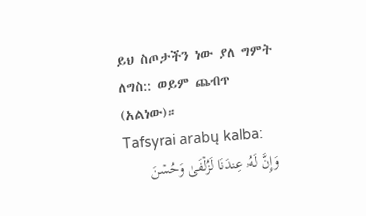ይህ ስጦታችን ነው ያለ ግምት ለግስ:: ወይም ጨብጥ (አልነው)።
Tafsyrai arabų kalba:
وَإِنَّ لَهُۥ عِندَنَا لَزُلۡفَىٰ وَحُسۡنَ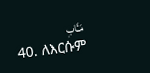مَـَٔابٖ
40. ለእርሱም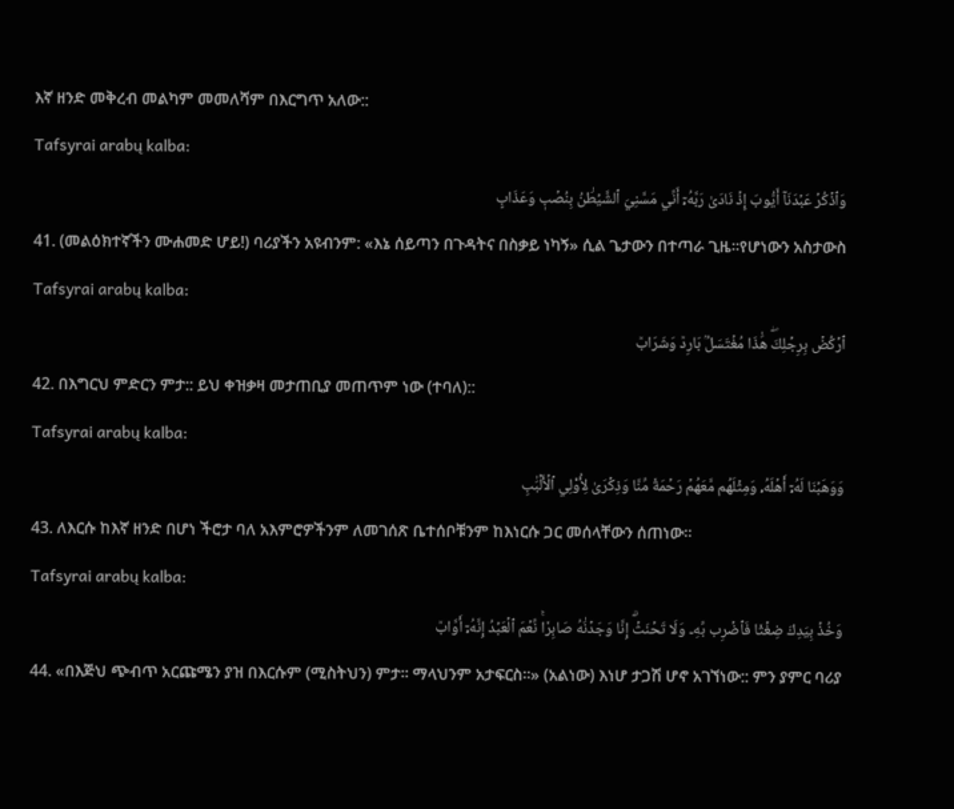እኛ ዘንድ መቅረብ መልካም መመለሻም በእርግጥ አለው::
Tafsyrai arabų kalba:
وَٱذۡكُرۡ عَبۡدَنَآ أَيُّوبَ إِذۡ نَادَىٰ رَبَّهُۥٓ أَنِّي مَسَّنِيَ ٱلشَّيۡطَٰنُ بِنُصۡبٖ وَعَذَابٍ
41. (መልዕክተኛችን ሙሐመድ ሆይ!) ባሪያችን አዩብንም: «እኔ ሰይጣን በጉዳትና በስቃይ ነካኝ» ሲል ጌታውን በተጣራ ጊዜ።የሆነውን አስታውስ
Tafsyrai arabų kalba:
ٱرۡكُضۡ بِرِجۡلِكَۖ هَٰذَا مُغۡتَسَلُۢ بَارِدٞ وَشَرَابٞ
42. በእግርህ ምድርን ምታ:: ይህ ቀዝቃዛ መታጠቢያ መጠጥም ነው (ተባለ)::
Tafsyrai arabų kalba:
وَوَهَبۡنَا لَهُۥٓ أَهۡلَهُۥ وَمِثۡلَهُم مَّعَهُمۡ رَحۡمَةٗ مِّنَّا وَذِكۡرَىٰ لِأُوْلِي ٱلۡأَلۡبَٰبِ
43. ለእርሱ ከእኛ ዘንድ በሆነ ችሮታ ባለ አእምሮዎችንም ለመገሰጽ ቤተሰቦቹንም ከእነርሱ ጋር መሰላቸውን ሰጠነው።
Tafsyrai arabų kalba:
وَخُذۡ بِيَدِكَ ضِغۡثٗا فَٱضۡرِب بِّهِۦ وَلَا تَحۡنَثۡۗ إِنَّا وَجَدۡنَٰهُ صَابِرٗاۚ نِّعۡمَ ٱلۡعَبۡدُ إِنَّهُۥٓ أَوَّابٞ
44. «በእጅህ ጭብጥ አርጩሜን ያዝ በእርሱም (ሚስትህን) ምታ። ማላህንም አታፍርስ።» (አልነው) እነሆ ታጋሽ ሆኖ አገኘነው:: ምን ያምር ባሪያ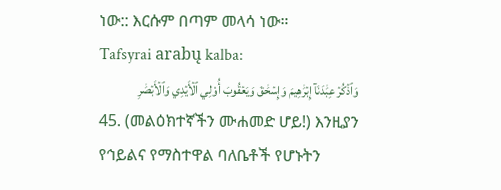ነው:: እርሱም በጣም መላሳ ነው።
Tafsyrai arabų kalba:
وَٱذۡكُرۡ عِبَٰدَنَآ إِبۡرَٰهِيمَ وَإِسۡحَٰقَ وَيَعۡقُوبَ أُوْلِي ٱلۡأَيۡدِي وَٱلۡأَبۡصَٰرِ
45. (መልዕክተኛችን ሙሐመድ ሆይ!) እንዚያን የኅይልና የማስተዋል ባለቤቶች የሆኑትን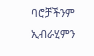ባሮቻችንም ኢብራሂምን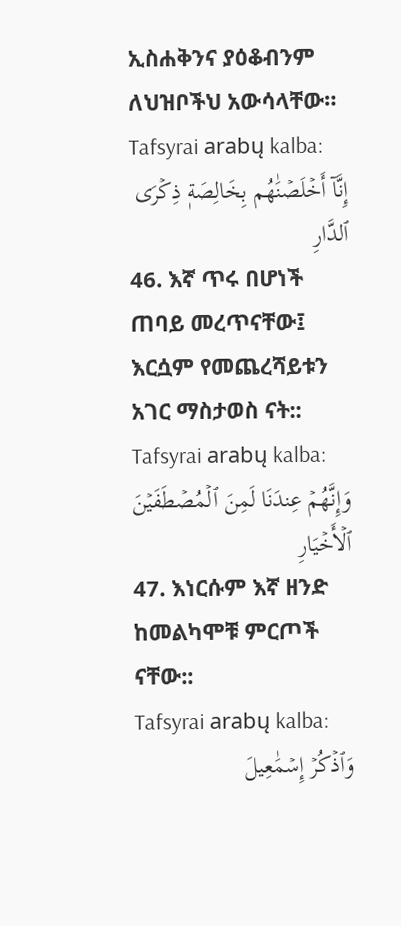ኢስሐቅንና ያዕቆብንም ለህዝቦችህ አውሳላቸው።
Tafsyrai arabų kalba:
إِنَّآ أَخۡلَصۡنَٰهُم بِخَالِصَةٖ ذِكۡرَى ٱلدَّارِ
46. እኛ ጥሩ በሆነች ጠባይ መረጥናቸው፤ እርሷም የመጨረሻይቱን አገር ማስታወስ ናት::
Tafsyrai arabų kalba:
وَإِنَّهُمۡ عِندَنَا لَمِنَ ٱلۡمُصۡطَفَيۡنَ ٱلۡأَخۡيَارِ
47. እነርሱም እኛ ዘንድ ከመልካሞቹ ምርጦች ናቸው::
Tafsyrai arabų kalba:
وَٱذۡكُرۡ إِسۡمَٰعِيلَ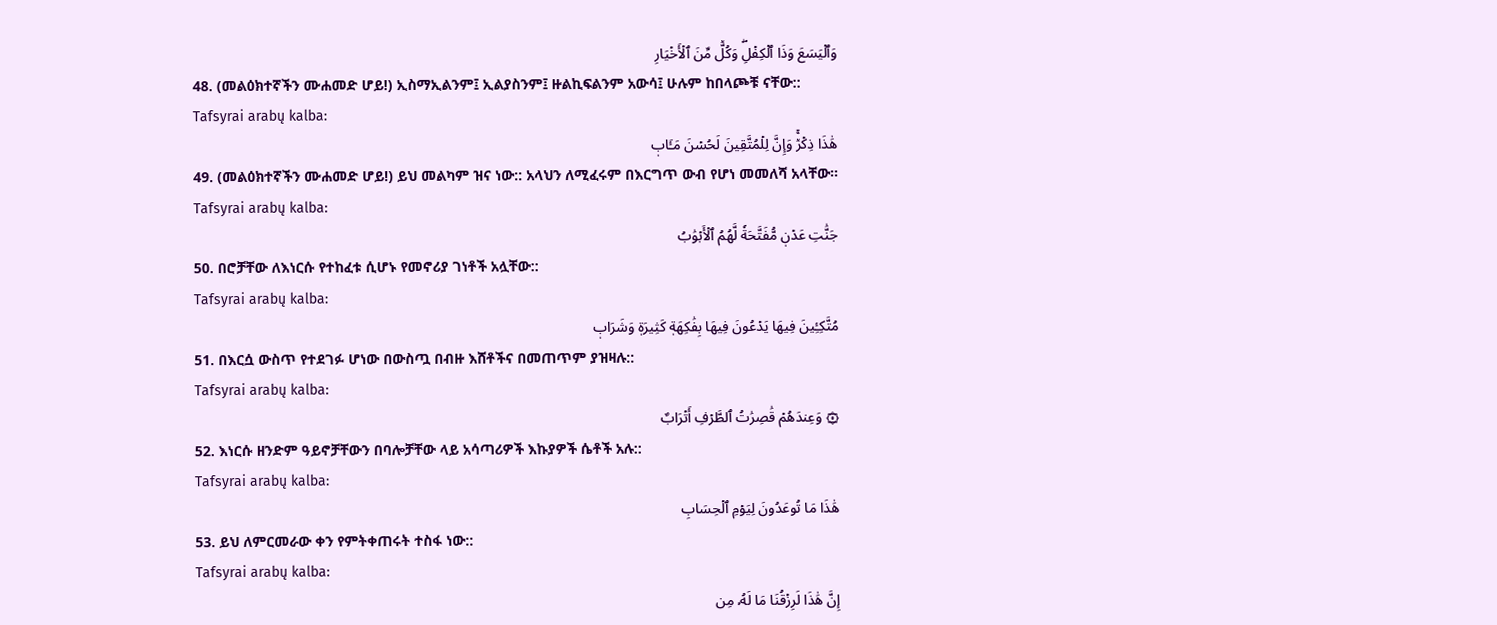وَٱلۡيَسَعَ وَذَا ٱلۡكِفۡلِۖ وَكُلّٞ مِّنَ ٱلۡأَخۡيَارِ
48. (መልዕክተኛችን ሙሐመድ ሆይ!) ኢስማኢልንም፤ ኢልያስንም፤ ዙልኪፍልንም አውሳ፤ ሁሉም ከበላጮቹ ናቸው::
Tafsyrai arabų kalba:
هَٰذَا ذِكۡرٞۚ وَإِنَّ لِلۡمُتَّقِينَ لَحُسۡنَ مَـَٔابٖ
49. (መልዕክተኛችን ሙሐመድ ሆይ!) ይህ መልካም ዝና ነው:: አላህን ለሚፈሩም በእርግጥ ውብ የሆነ መመለሻ አላቸው።
Tafsyrai arabų kalba:
جَنَّٰتِ عَدۡنٖ مُّفَتَّحَةٗ لَّهُمُ ٱلۡأَبۡوَٰبُ
50. በሮቻቸው ለእነርሱ የተከፈቱ ሲሆኑ የመኖሪያ ገነቶች አሏቸው::
Tafsyrai arabų kalba:
مُتَّكِـِٔينَ فِيهَا يَدۡعُونَ فِيهَا بِفَٰكِهَةٖ كَثِيرَةٖ وَشَرَابٖ
51. በእርሷ ውስጥ የተደገፉ ሆነው በውስጧ በብዙ እሸቶችና በመጠጥም ያዝዛሉ::
Tafsyrai arabų kalba:
۞ وَعِندَهُمۡ قَٰصِرَٰتُ ٱلطَّرۡفِ أَتۡرَابٌ
52. እነርሱ ዘንድም ዓይኖቻቸውን በባሎቻቸው ላይ አሳጣሪዎች እኩያዎች ሴቶች አሉ::
Tafsyrai arabų kalba:
هَٰذَا مَا تُوعَدُونَ لِيَوۡمِ ٱلۡحِسَابِ
53. ይህ ለምርመራው ቀን የምትቀጠሩት ተስፋ ነው::
Tafsyrai arabų kalba:
إِنَّ هَٰذَا لَرِزۡقُنَا مَا لَهُۥ مِن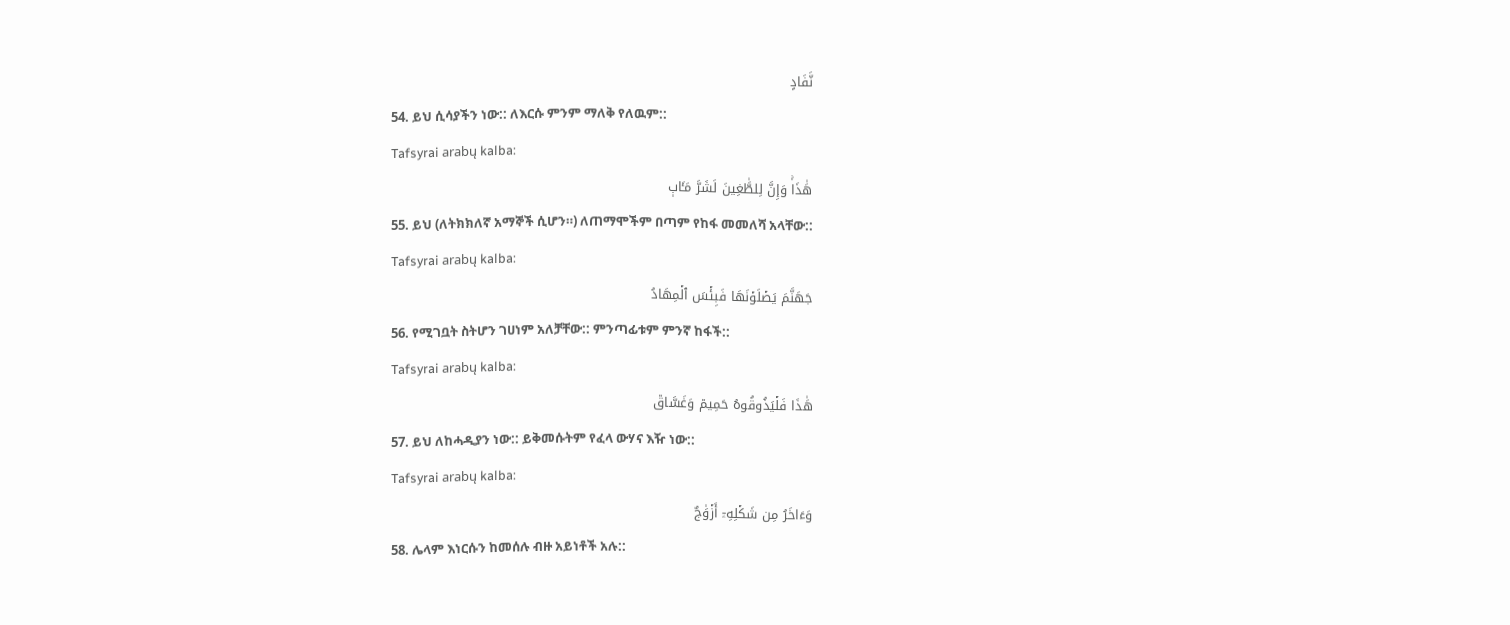نَّفَادٍ
54. ይህ ሲሳያችን ነው:: ለእርሱ ምንም ማለቅ የለዉም::
Tafsyrai arabų kalba:
هَٰذَاۚ وَإِنَّ لِلطَّٰغِينَ لَشَرَّ مَـَٔابٖ
55. ይህ (ለትክክለኛ አማኞች ሲሆን።) ለጠማሞችም በጣም የከፋ መመለሻ አላቸው::
Tafsyrai arabų kalba:
جَهَنَّمَ يَصۡلَوۡنَهَا فَبِئۡسَ ٱلۡمِهَادُ
56. የሚገቧት ስትሆን ገሀነም አለቻቸው:: ምንጣፊቱም ምንኛ ከፋች::
Tafsyrai arabų kalba:
هَٰذَا فَلۡيَذُوقُوهُ حَمِيمٞ وَغَسَّاقٞ
57. ይህ ለከሓዲያን ነው:: ይቅመሱትም የፈላ ውሃና እዥ ነው::
Tafsyrai arabų kalba:
وَءَاخَرُ مِن شَكۡلِهِۦٓ أَزۡوَٰجٌ
58. ሌላም እነርሱን ከመሰሉ ብዙ አይነቶች አሉ::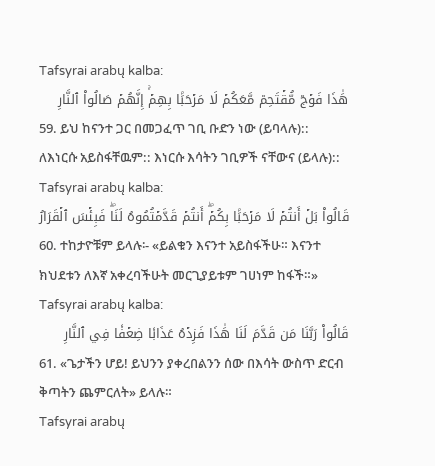Tafsyrai arabų kalba:
هَٰذَا فَوۡجٞ مُّقۡتَحِمٞ مَّعَكُمۡ لَا مَرۡحَبَۢا بِهِمۡۚ إِنَّهُمۡ صَالُواْ ٱلنَّارِ
59. ይህ ከናንተ ጋር በመጋፈጥ ገቢ ቡድን ነው (ይባላሉ):: ለእነርሱ አይስፋቸዉም:: እነርሱ እሳትን ገቢዎች ናቸውና (ይላሉ)::
Tafsyrai arabų kalba:
قَالُواْ بَلۡ أَنتُمۡ لَا مَرۡحَبَۢا بِكُمۡۖ أَنتُمۡ قَدَّمۡتُمُوهُ لَنَاۖ فَبِئۡسَ ٱلۡقَرَارُ
60. ተከታዮቹም ይላሉ፡- «ይልቁን እናንተ አይስፋችሁ። እናንተ ክህደቱን ለእኛ አቀረባችሁት መርጊያይቱም ገሀነም ከፋች።»
Tafsyrai arabų kalba:
قَالُواْ رَبَّنَا مَن قَدَّمَ لَنَا هَٰذَا فَزِدۡهُ عَذَابٗا ضِعۡفٗا فِي ٱلنَّارِ
61. «ጌታችን ሆይ! ይህንን ያቀረበልንን ሰው በእሳት ውስጥ ድርብ ቅጣትን ጨምርለት» ይላሉ።
Tafsyrai arabų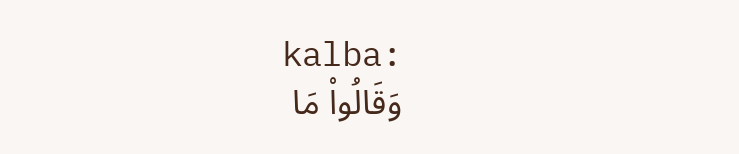kalba:
وَقَالُواْ مَا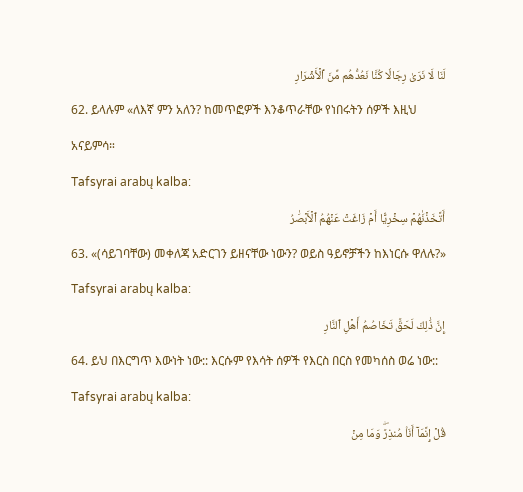لَنَا لَا نَرَىٰ رِجَالٗا كُنَّا نَعُدُّهُم مِّنَ ٱلۡأَشۡرَارِ
62. ይላሉም «ለእኛ ምን አለን? ከመጥፎዎች እንቆጥራቸው የነበሩትን ሰዎች እዚህ አናይምሳ።
Tafsyrai arabų kalba:
أَتَّخَذۡنَٰهُمۡ سِخۡرِيًّا أَمۡ زَاغَتۡ عَنۡهُمُ ٱلۡأَبۡصَٰرُ
63. «(ሳይገባቸው) መቀለጃ አድርገን ይዘናቸው ነውን? ወይስ ዓይኖቻችን ከእነርሱ ዋለሉ?»
Tafsyrai arabų kalba:
إِنَّ ذَٰلِكَ لَحَقّٞ تَخَاصُمُ أَهۡلِ ٱلنَّارِ
64. ይህ በእርግጥ እውነት ነው:: እርሱም የእሳት ሰዎች የእርስ በርስ የመካሰስ ወሬ ነው::
Tafsyrai arabų kalba:
قُلۡ إِنَّمَآ أَنَا۠ مُنذِرٞۖ وَمَا مِنۡ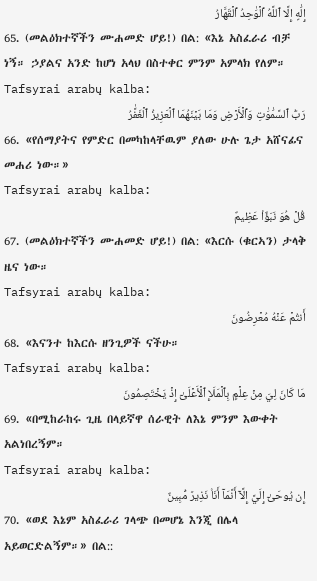إِلَٰهٍ إِلَّا ٱللَّهُ ٱلۡوَٰحِدُ ٱلۡقَهَّارُ
65. (መልዕክተኛችን ሙሐመድ ሆይ!) በል: «እኔ አስፈራሪ ብቻ ነኝ። ኃያልና አንድ ከሆነ አላህ በስተቀር ምንም አምላክ የለም።
Tafsyrai arabų kalba:
رَبُّ ٱلسَّمَٰوَٰتِ وَٱلۡأَرۡضِ وَمَا بَيۡنَهُمَا ٱلۡعَزِيزُ ٱلۡغَفَّٰرُ
66. «የሰማያትና የምድር በመካከላቸዉም ያለው ሁሉ ጌታ አሸናፊና መሐሪ ነው።»
Tafsyrai arabų kalba:
قُلۡ هُوَ نَبَؤٌاْ عَظِيمٌ
67. (መልዕክተኛችን ሙሐመድ ሆይ!) በል: «እርሱ (ቁርኣን) ታላቅ ዜና ነው።
Tafsyrai arabų kalba:
أَنتُمۡ عَنۡهُ مُعۡرِضُونَ
68. «እናንተ ከእርሱ ዘንጊዎች ናችሁ።
Tafsyrai arabų kalba:
مَا كَانَ لِيَ مِنۡ عِلۡمِۭ بِٱلۡمَلَإِ ٱلۡأَعۡلَىٰٓ إِذۡ يَخۡتَصِمُونَ
69. «በሚከራከሩ ጊዜ በላይኛዋ ሰራዊት ለእኔ ምንም እውቀት አልነበረኝም።
Tafsyrai arabų kalba:
إِن يُوحَىٰٓ إِلَيَّ إِلَّآ أَنَّمَآ أَنَا۠ نَذِيرٞ مُّبِينٌ
70. «ወደ እኔም አስፈራሪ ገላጭ በመሆኔ እንጂ በሌላ አይወርድልኝም።» በል::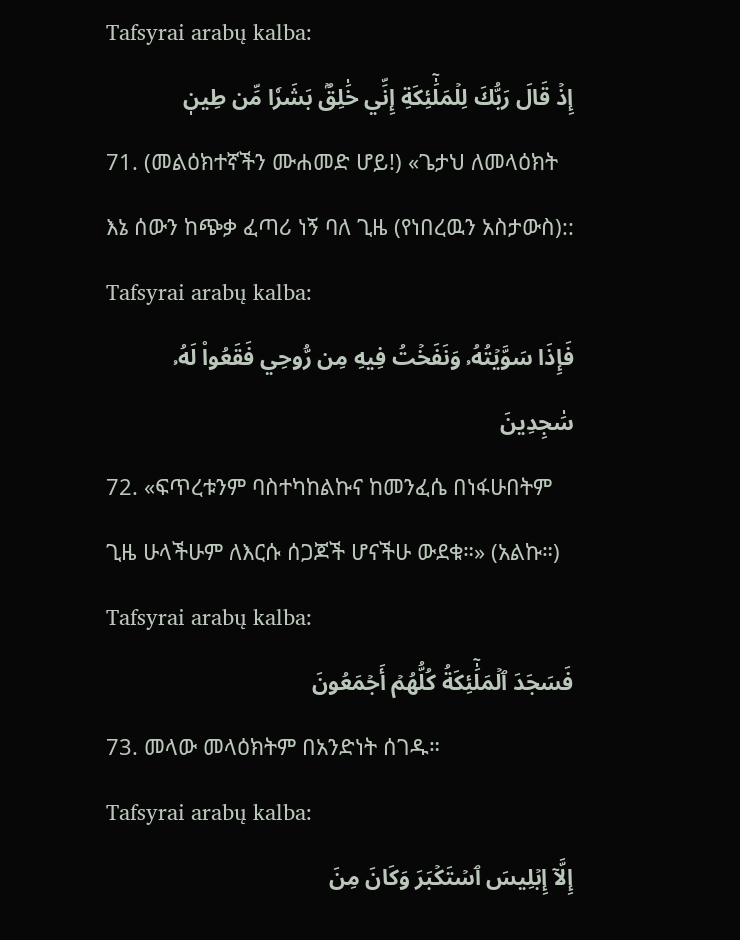Tafsyrai arabų kalba:
إِذۡ قَالَ رَبُّكَ لِلۡمَلَٰٓئِكَةِ إِنِّي خَٰلِقُۢ بَشَرٗا مِّن طِينٖ
71. (መልዕክተኛችን ሙሐመድ ሆይ!) «ጌታህ ለመላዕክት እኔ ሰውን ከጭቃ ፈጣሪ ነኝ ባለ ጊዜ (የነበረዉን አስታውስ)::
Tafsyrai arabų kalba:
فَإِذَا سَوَّيۡتُهُۥ وَنَفَخۡتُ فِيهِ مِن رُّوحِي فَقَعُواْ لَهُۥ سَٰجِدِينَ
72. «ፍጥረቱንም ባስተካከልኩና ከመንፈሴ በነፋሁበትም ጊዜ ሁላችሁም ለእርሱ ሰጋጆች ሆናችሁ ውደቁ።» (አልኩ።)
Tafsyrai arabų kalba:
فَسَجَدَ ٱلۡمَلَٰٓئِكَةُ كُلُّهُمۡ أَجۡمَعُونَ
73. መላው መላዕክትም በአንድነት ሰገዱ።
Tafsyrai arabų kalba:
إِلَّآ إِبۡلِيسَ ٱسۡتَكۡبَرَ وَكَانَ مِنَ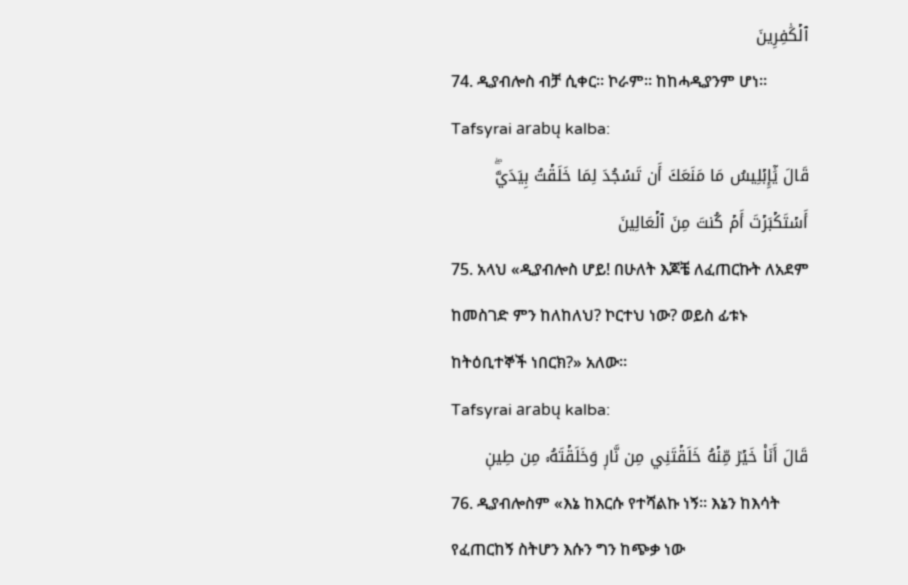ٱلۡكَٰفِرِينَ
74. ዲያብሎስ ብቻ ሲቀር። ኮራም። ከከሓዲያንም ሆነ።
Tafsyrai arabų kalba:
قَالَ يَٰٓإِبۡلِيسُ مَا مَنَعَكَ أَن تَسۡجُدَ لِمَا خَلَقۡتُ بِيَدَيَّۖ أَسۡتَكۡبَرۡتَ أَمۡ كُنتَ مِنَ ٱلۡعَالِينَ
75. አላህ «ዲያብሎስ ሆይ! በሁለት እጆቼ ለፈጠርኩት ለአደም ከመስገድ ምን ከለከለህ? ኮርተህ ነው? ወይስ ፊቱኑ ከትዕቢተኞች ነበርክ?» አለው።
Tafsyrai arabų kalba:
قَالَ أَنَا۠ خَيۡرٞ مِّنۡهُ خَلَقۡتَنِي مِن نَّارٖ وَخَلَقۡتَهُۥ مِن طِينٖ
76. ዲያብሎስም «እኔ ከእርሱ የተሻልኩ ነኝ። እኔን ከእሳት የፈጠርከኝ ስትሆን እሱን ግን ከጭቃ ነው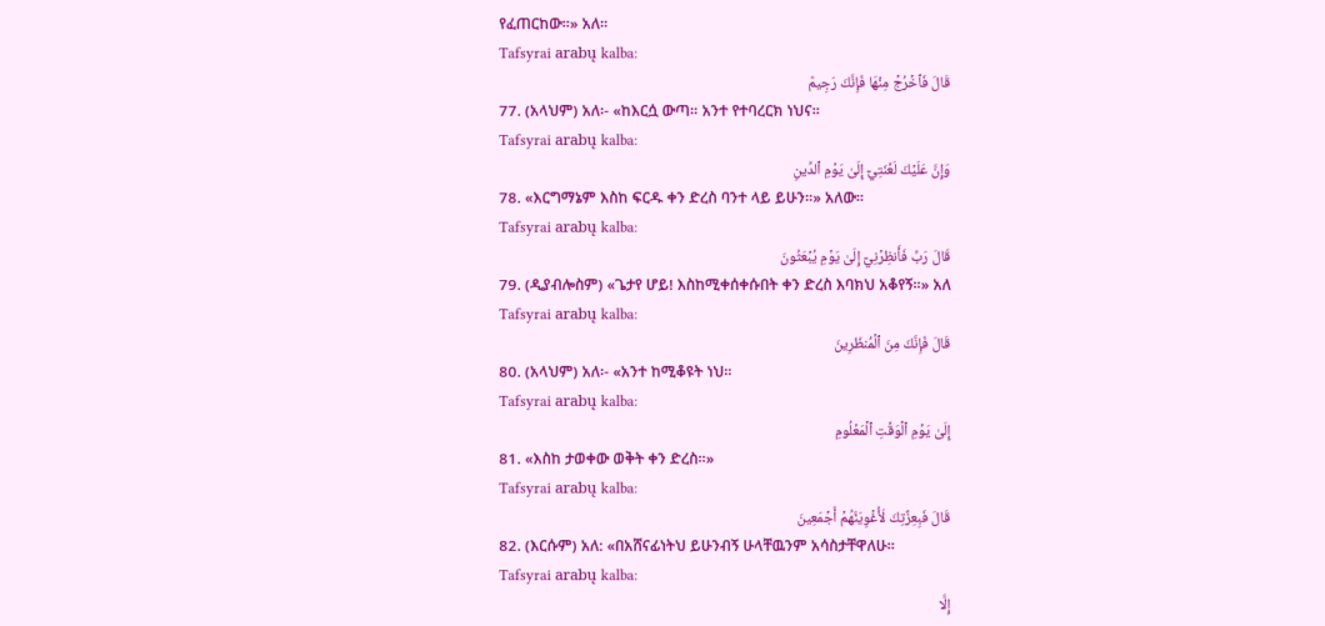የፈጠርከው።» አለ።
Tafsyrai arabų kalba:
قَالَ فَٱخۡرُجۡ مِنۡهَا فَإِنَّكَ رَجِيمٞ
77. (አላህም) አለ፡- «ከእርሷ ውጣ። አንተ የተባረርክ ነህና።
Tafsyrai arabų kalba:
وَإِنَّ عَلَيۡكَ لَعۡنَتِيٓ إِلَىٰ يَوۡمِ ٱلدِّينِ
78. «እርግማኔም እስከ ፍርዱ ቀን ድረስ ባንተ ላይ ይሁን።» አለው።
Tafsyrai arabų kalba:
قَالَ رَبِّ فَأَنظِرۡنِيٓ إِلَىٰ يَوۡمِ يُبۡعَثُونَ
79. (ዲያብሎስም) «ጌታየ ሆይ! እስከሚቀሰቀሱበት ቀን ድረስ እባክህ አቆየኝ።» አለ
Tafsyrai arabų kalba:
قَالَ فَإِنَّكَ مِنَ ٱلۡمُنظَرِينَ
80. (አላህም) አለ፡- «አንተ ከሚቆዩት ነህ።
Tafsyrai arabų kalba:
إِلَىٰ يَوۡمِ ٱلۡوَقۡتِ ٱلۡمَعۡلُومِ
81. «እስከ ታወቀው ወቅት ቀን ድረስ።»
Tafsyrai arabų kalba:
قَالَ فَبِعِزَّتِكَ لَأُغۡوِيَنَّهُمۡ أَجۡمَعِينَ
82. (እርሱም) አለ: «በአሸናፊነትህ ይሁንብኝ ሁላቸዉንም አሳስታቸዋለሁ።
Tafsyrai arabų kalba:
إِلَّا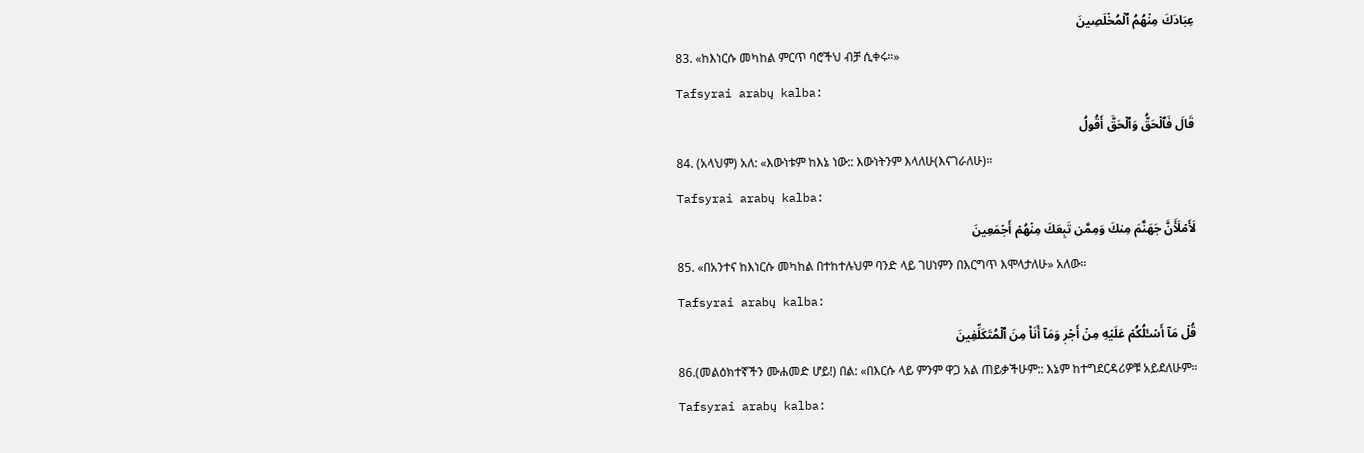عِبَادَكَ مِنۡهُمُ ٱلۡمُخۡلَصِينَ
83. «ከእነርሱ መካከል ምርጥ ባሮችህ ብቻ ሲቀሩ።»
Tafsyrai arabų kalba:
قَالَ فَٱلۡحَقُّ وَٱلۡحَقَّ أَقُولُ
84. (አላህም) አለ: «እውነቱም ከእኔ ነው:: እውነትንም እላለሁ(እናገራለሁ)።
Tafsyrai arabų kalba:
لَأَمۡلَأَنَّ جَهَنَّمَ مِنكَ وَمِمَّن تَبِعَكَ مِنۡهُمۡ أَجۡمَعِينَ
85. «በአንተና ከእነርሱ መካከል በተከተሉህም ባንድ ላይ ገሀነምን በእርግጥ እሞላታለሁ» አለው።
Tafsyrai arabų kalba:
قُلۡ مَآ أَسۡـَٔلُكُمۡ عَلَيۡهِ مِنۡ أَجۡرٖ وَمَآ أَنَا۠ مِنَ ٱلۡمُتَكَلِّفِينَ
86.(መልዕክተኛችን ሙሐመድ ሆይ!) በል: «በእርሱ ላይ ምንም ዋጋ አል ጠይቃችሁም:: እኔም ከተግደርዳሪዎቹ አይደለሁም።
Tafsyrai arabų kalba: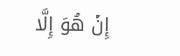إِنۡ هُوَ إِلَّا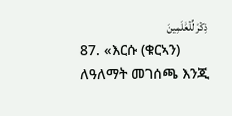ذِكۡرٞ لِّلۡعَٰلَمِينَ
87. «እርሱ (ቁርኣን) ለዓለማት መገሰጫ እንጂ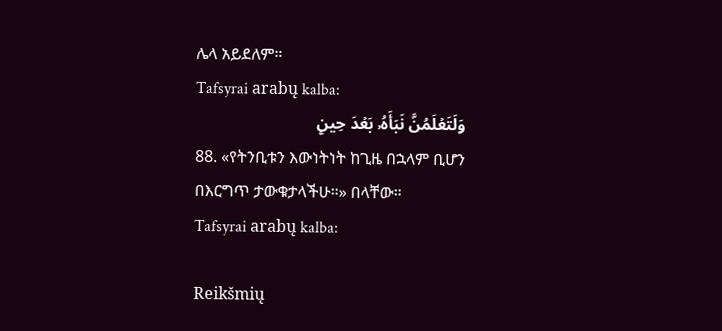ሌላ አይደለም።
Tafsyrai arabų kalba:
وَلَتَعۡلَمُنَّ نَبَأَهُۥ بَعۡدَ حِينِۭ
88. «የትንቢቱን እውነትነት ከጊዜ በኋላም ቢሆን በእርግጥ ታውቁታላችሁ።» በላቸው።
Tafsyrai arabų kalba:

Reikšmių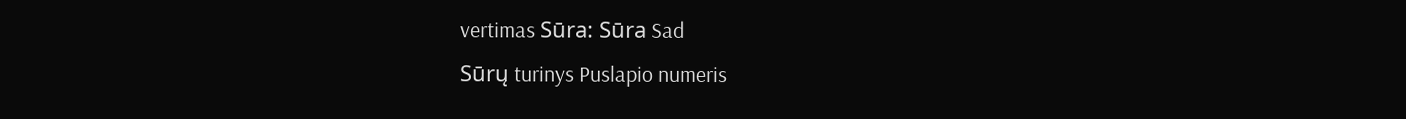vertimas Sūra: Sūra Sad
Sūrų turinys Puslapio numeris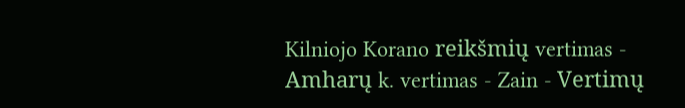Kilniojo Korano reikšmių vertimas - Amharų k. vertimas - Zain - Vertimų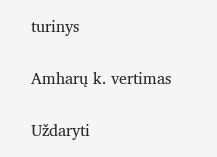turinys

Amharų k. vertimas

Uždaryti